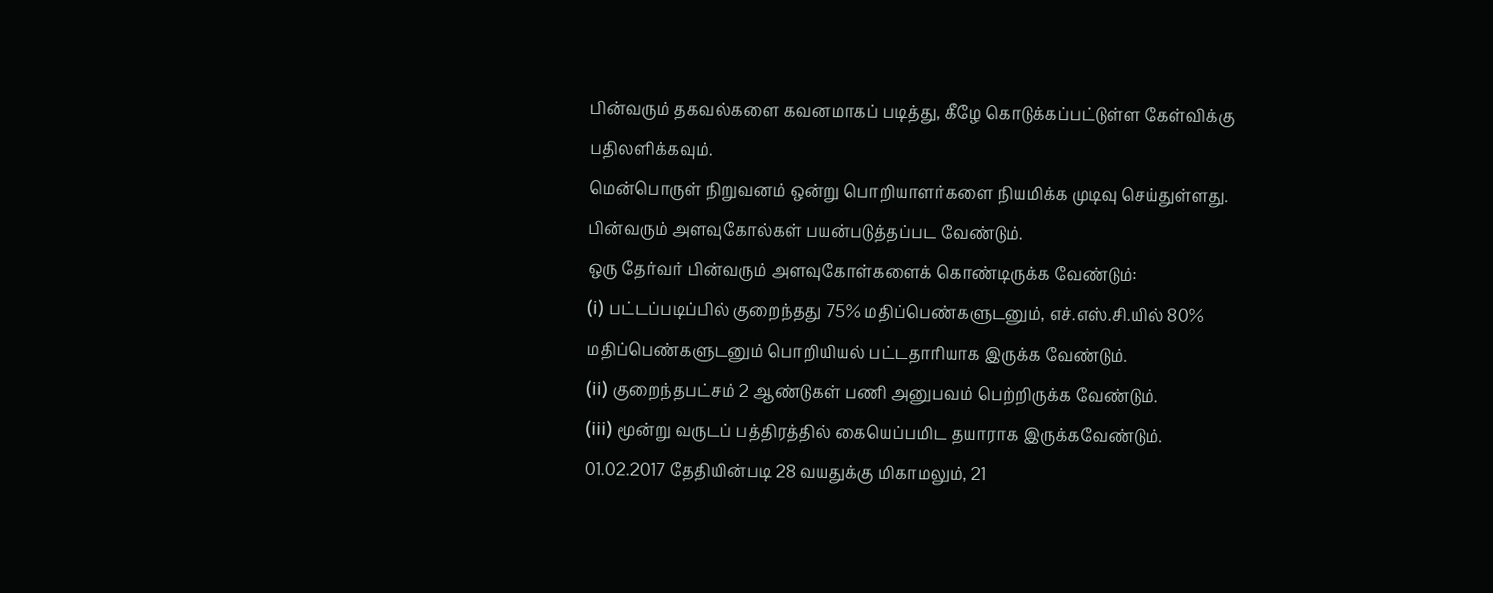பின்வரும் தகவல்களை கவனமாகப் படித்து, கீழே கொடுக்கப்பட்டுள்ள கேள்விக்கு பதிலளிக்கவும்.
மென்பொருள் நிறுவனம் ஒன்று பொறியாளர்களை நியமிக்க முடிவு செய்துள்ளது. பின்வரும் அளவுகோல்கள் பயன்படுத்தப்பட வேண்டும்.
ஒரு தேர்வர் பின்வரும் அளவுகோள்களைக் கொண்டிருக்க வேண்டும்:
(i) பட்டப்படிப்பில் குறைந்தது 75% மதிப்பெண்களுடனும், எச்.எஸ்.சி.யில் 80% மதிப்பெண்களுடனும் பொறியியல் பட்டதாரியாக இருக்க வேண்டும்.
(ii) குறைந்தபட்சம் 2 ஆண்டுகள் பணி அனுபவம் பெற்றிருக்க வேண்டும்.
(iii) மூன்று வருடப் பத்திரத்தில் கையெப்பமிட தயாராக இருக்கவேண்டும்.
01.02.2017 தேதியின்படி 28 வயதுக்கு மிகாமலும், 21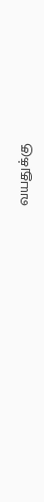வயதுக்கு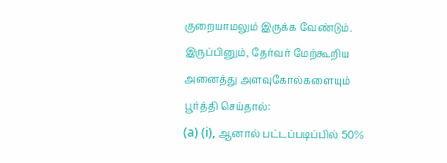குறையாமலும் இருக்க வேண்டும்.
இருப்பினும், தேர்வர் மேற்கூறிய அனைத்து அளவுகோல்களையும் பூர்த்தி செய்தால்:
(a) (i), ஆனால் பட்டப்படிப்பில் 50%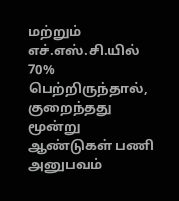மற்றும் எச்.எஸ்.சி.யில் 70% பெற்றிருந்தால், குறைந்தது மூன்று ஆண்டுகள் பணி அனுபவம்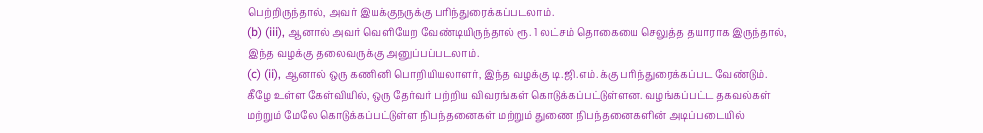பெற்றிருந்தால், அவர் இயக்குநருக்கு பரிந்துரைக்கப்படலாம்.
(b) (iii), ஆனால் அவர் வெளியேற வேண்டியிருந்தால் ரூ. 1 லட்சம் தொகையை செலுத்த தயாராக இருந்தால், இந்த வழக்கு தலைவருக்கு அனுப்பப்படலாம்.
(c) (ii), ஆனால் ஒரு கணினி பொறியியலாளர், இந்த வழக்கு டி.ஜி.எம்.க்கு பரிந்துரைக்கப்பட வேண்டும்.
கீழே உள்ள கேள்வியில், ஒரு தேர்வர் பற்றிய விவரங்கள் கொடுக்கப்பட்டுள்ளன. வழங்கப்பட்ட தகவல்கள் மற்றும் மேலே கொடுக்கப்பட்டுள்ள நிபந்தனைகள் மற்றும் துணை நிபந்தனைகளின் அடிப்படையில்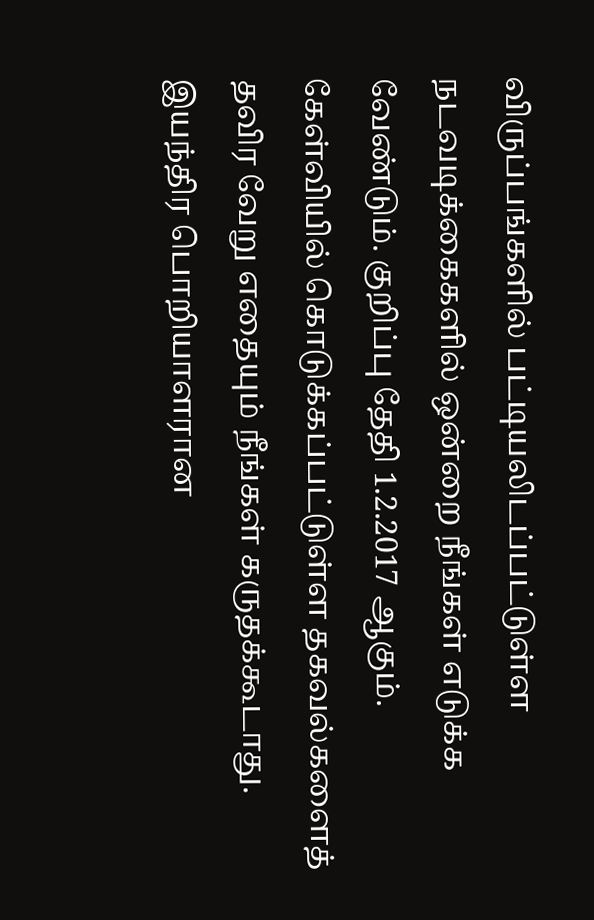விருப்பங்களில் பட்டியலிடப்பட்டுள்ள நடவடிக்கைகளில் ஒன்றை நீங்கள் எடுக்க வேண்டும். குறிப்பு தேதி 1.2.2017 ஆகும். கேள்வியில் கொடுக்கப்பட்டுள்ள தகவல்களைத் தவிர வேறு எதையும் நீங்கள் கருதக்கூடாது.
இயந்திர பொறியாளரான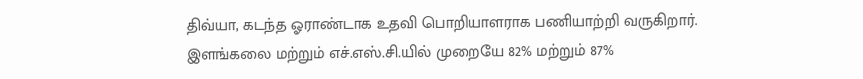திவ்யா, கடந்த ஓராண்டாக உதவி பொறியாளராக பணியாற்றி வருகிறார். இளங்கலை மற்றும் எச்.எஸ்.சி.யில் முறையே 82% மற்றும் 87%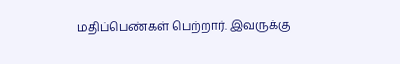மதிப்பெண்கள் பெற்றார். இவருக்கு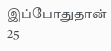இப்போதுதான் 25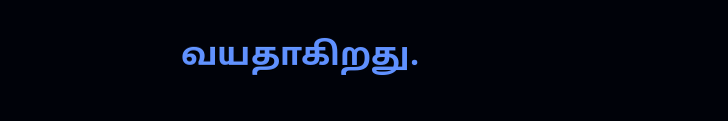வயதாகிறது.